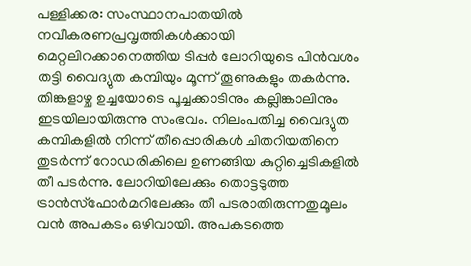പള്ളിക്കര: സംസ്ഥാനപാതയിൽ നവീകരണപ്രവൃത്തികൾക്കായി മെറ്റലിറക്കാനെത്തിയ ടിപ്പർ ലോറിയുടെ പിൻവശം തട്ടി വൈദ്യുത കമ്പിയും മൂന്ന് തൂണുകളും തകർന്നു.
തിങ്കളാഴ്ച ഉച്ചയോടെ പൂച്ചക്കാടിനും കല്ലിങ്കാലിനും ഇടയിലായിരുന്നു സംഭവം. നിലംപതിച്ച വൈദ്യുത കമ്പികളിൽ നിന്ന് തീപ്പൊരികൾ ചിതറിയതിനെ തുടർന്ന് റോഡരികിലെ ഉണങ്ങിയ കുറ്റിച്ചെടികളിൽ തീ പടർന്നു. ലോറിയിലേക്കും തൊട്ടടുത്ത ട്രാൻസ്ഫോർമറിലേക്കും തീ പടരാതിരുന്നതുമൂലം വൻ അപകടം ഒഴിവായി. അപകടത്തെ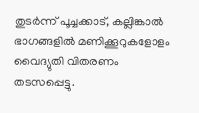തുടർന്ന് പൂച്ചക്കാട്, കല്ലിങ്കാൽ ഭാഗങ്ങളിൽ മണിക്കൂറുകളോളം വൈദ്യുതി വിതരണം തടസപ്പെട്ടു.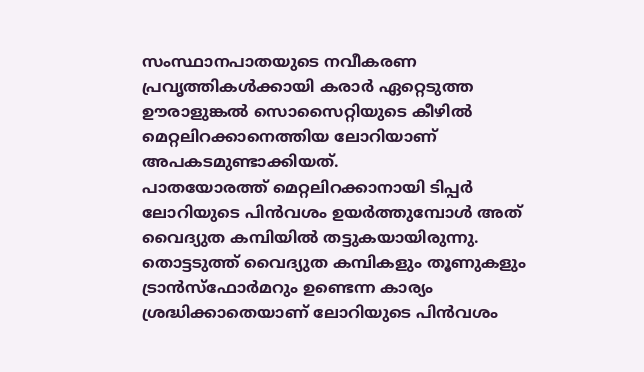സംസ്ഥാനപാതയുടെ നവീകരണ പ്രവൃത്തികൾക്കായി കരാർ ഏറ്റെടുത്ത ഊരാളുങ്കൽ സൊസൈറ്റിയുടെ കീഴിൽ മെറ്റലിറക്കാനെത്തിയ ലോറിയാണ് അപകടമുണ്ടാക്കിയത്.
പാതയോരത്ത് മെറ്റലിറക്കാനായി ടിപ്പർ ലോറിയുടെ പിൻവശം ഉയർത്തുമ്പോൾ അത് വൈദ്യുത കമ്പിയിൽ തട്ടുകയായിരുന്നു. തൊട്ടടുത്ത് വൈദ്യുത കമ്പികളും തൂണുകളും ട്രാൻസ്ഫോർമറും ഉണ്ടെന്ന കാര്യം ശ്രദ്ധിക്കാതെയാണ് ലോറിയുടെ പിൻവശം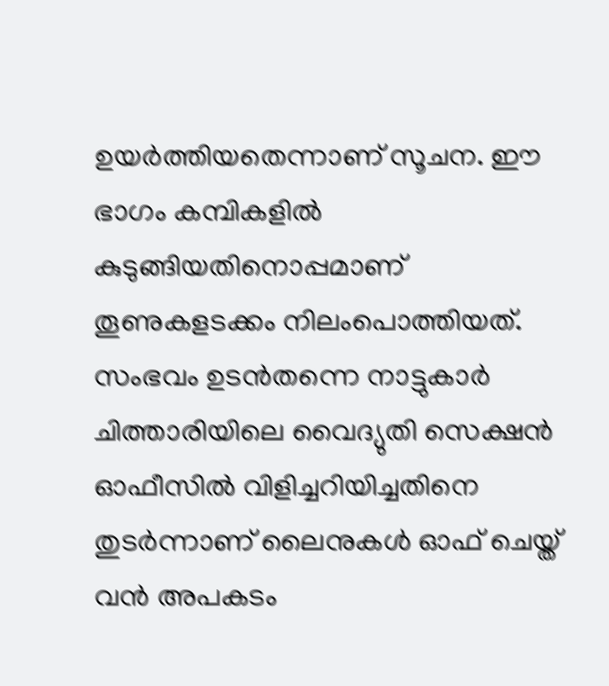ഉയർത്തിയതെന്നാണ് സൂചന. ഈ ഭാഗം കമ്പികളിൽ കുടുങ്ങിയതിനൊപ്പമാണ് തൂണുകളടക്കം നിലംപൊത്തിയത്.
സംഭവം ഉടൻതന്നെ നാട്ടുകാർ ചിത്താരിയിലെ വൈദ്യുതി സെക്ഷൻ ഓഫീസിൽ വിളിച്ചറിയിച്ചതിനെ തുടർന്നാണ് ലൈനുകൾ ഓഫ് ചെയ്ത് വൻ അപകടം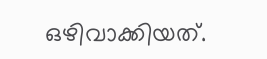ഒഴിവാക്കിയത്.